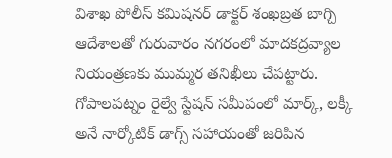విశాఖ పోలీస్ కమిషనర్ డాక్టర్ శంఖబ్రత బాగ్చి ఆదేశాలతో గురువారం నగరంలో మాదకద్రవ్యాల నియంత్రణకు ముమ్మర తనిఖీలు చేపట్టారు. గోపాలపట్నం రైల్వే స్టేషన్ సమీపంలో మార్క్, లక్కీ అనే నార్కోటిక్ డాగ్స్ సహాయంతో జరిపిన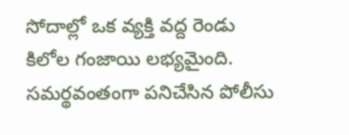సోదాల్లో ఒక వ్యక్తి వద్ద రెండు కిలోల గంజాయి లభ్యమైంది. సమర్థవంతంగా పనిచేసిన పోలీసు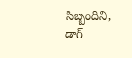సిబ్బందిని, డాగ్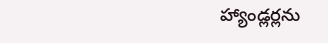హ్యాండ్లర్లను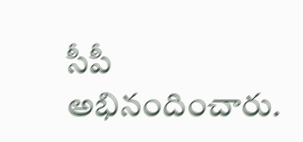సీపీ అభినందించారు.